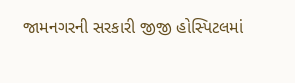જામનગરની સરકારી જીજી હોસ્પિટલમાં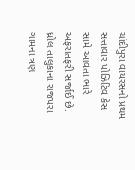ચાંદીપુરા વાયરસનો પ્રથમ સત્તાવાર પોઝિટિવ કેસ સામે આવતા ભારે અફરાતફરી સર્જાઈ છે. ધ્રોલ તાલુકાના રાજપરા ગામના ત્રણ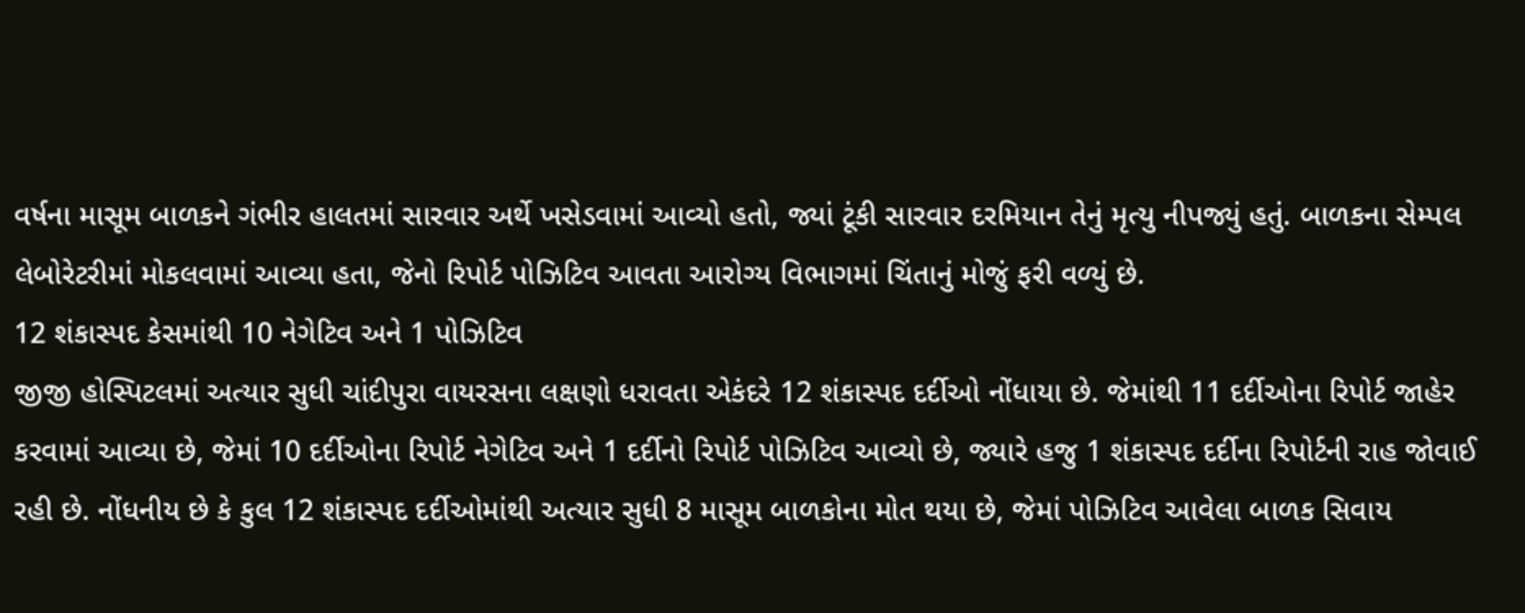વર્ષના માસૂમ બાળકને ગંભીર હાલતમાં સારવાર અર્થે ખસેડવામાં આવ્યો હતો, જ્યાં ટૂંકી સારવાર દરમિયાન તેનું મૃત્યુ નીપજ્યું હતું. બાળકના સેમ્પલ લેબોરેટરીમાં મોકલવામાં આવ્યા હતા, જેનો રિપોર્ટ પોઝિટિવ આવતા આરોગ્ય વિભાગમાં ચિંતાનું મોજું ફરી વળ્યું છે.
12 શંકાસ્પદ કેસમાંથી 10 નેગેટિવ અને 1 પોઝિટિવ
જીજી હોસ્પિટલમાં અત્યાર સુધી ચાંદીપુરા વાયરસના લક્ષણો ધરાવતા એકંદરે 12 શંકાસ્પદ દર્દીઓ નોંધાયા છે. જેમાંથી 11 દર્દીઓના રિપોર્ટ જાહેર કરવામાં આવ્યા છે, જેમાં 10 દર્દીઓના રિપોર્ટ નેગેટિવ અને 1 દર્દીનો રિપોર્ટ પોઝિટિવ આવ્યો છે, જ્યારે હજુ 1 શંકાસ્પદ દર્દીના રિપોર્ટની રાહ જોવાઈ રહી છે. નોંધનીય છે કે કુલ 12 શંકાસ્પદ દર્દીઓમાંથી અત્યાર સુધી 8 માસૂમ બાળકોના મોત થયા છે, જેમાં પોઝિટિવ આવેલા બાળક સિવાય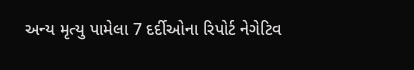અન્ય મૃત્યુ પામેલા 7 દર્દીઓના રિપોર્ટ નેગેટિવ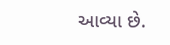આવ્યા છે.